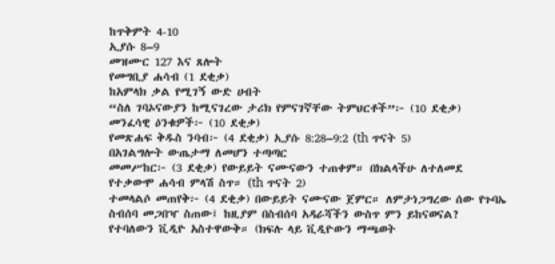ከጥቅምት 4-10
ኢያሱ 8–9
መዝሙር 127 እና ጸሎት
የመግቢያ ሐሳብ (1 ደቂቃ)
ከአምላክ ቃል የሚገኝ ውድ ሀብት
“ስለ ገባኦናውያን ከሚናገረው ታሪክ የምናገኛቸው ትምህርቶች”፦ (10 ደቂቃ)
መንፈሳዊ ዕንቁዎች፦ (10 ደቂቃ)
የመጽሐፍ ቅዱስ ንባብ፦ (4 ደቂቃ) ኢያሱ 8:28–9:2 (th ጥናት 5)
በአገልግሎት ውጤታማ ለመሆን ተጣጣር
መመሥከር፦ (3 ደቂቃ) የውይይት ናሙናውን ተጠቀም። በክልላችሁ ለተለመደ የተቃውሞ ሐሳብ ምላሽ ስጥ። (th ጥናት 2)
ተመላልሶ መጠየቅ፦ (4 ደቂቃ) በውይይት ናሙናው ጀምር። ለምታነጋግረው ሰው የጉባኤ ስብሰባ መጋበዣ ስጠው፤ ከዚያም በስብሰባ አዳራሻችን ውስጥ ምን ይከናወናል? የተባለውን ቪዲዮ አስተዋውቅ። (ክፍሉ ላይ ቪዲዮውን ማጫወት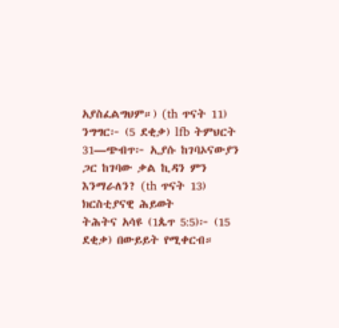አያስፈልግህም።) (th ጥናት 11)
ንግግር፦ (5 ደቂቃ) lfb ትምህርት 31—ጭብጥ፦ ኢያሱ ከገባኦናውያን ጋር ከገባው ቃል ኪዳን ምን እንማራለን? (th ጥናት 13)
ክርስቲያናዊ ሕይወት
ትሕትና አሳዩ (1ጴጥ 5:5)፦ (15 ደቂቃ) በውይይት የሚቀርብ።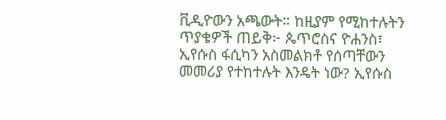ቪዲዮውን አጫውት። ከዚያም የሚከተሉትን ጥያቄዎች ጠይቅ፦ ጴጥሮስና ዮሐንስ፣ ኢየሱስ ፋሲካን አስመልክቶ የሰጣቸውን መመሪያ የተከተሉት እንዴት ነው? ኢየሱስ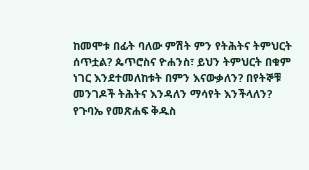ከመሞቱ በፊት ባለው ምሽት ምን የትሕትና ትምህርት ሰጥቷል? ጴጥሮስና ዮሐንስ፣ ይህን ትምህርት በቁም ነገር እንደተመለከቱት በምን እናውቃለን? በየትኞቹ መንገዶች ትሕትና እንዳለን ማሳየት እንችላለን?
የጉባኤ የመጽሐፍ ቅዱስ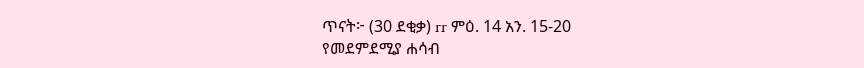ጥናት፦ (30 ደቂቃ) rr ምዕ. 14 አን. 15-20
የመደምደሚያ ሐሳብ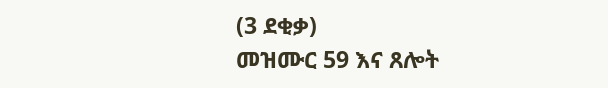(3 ደቂቃ)
መዝሙር 59 እና ጸሎት